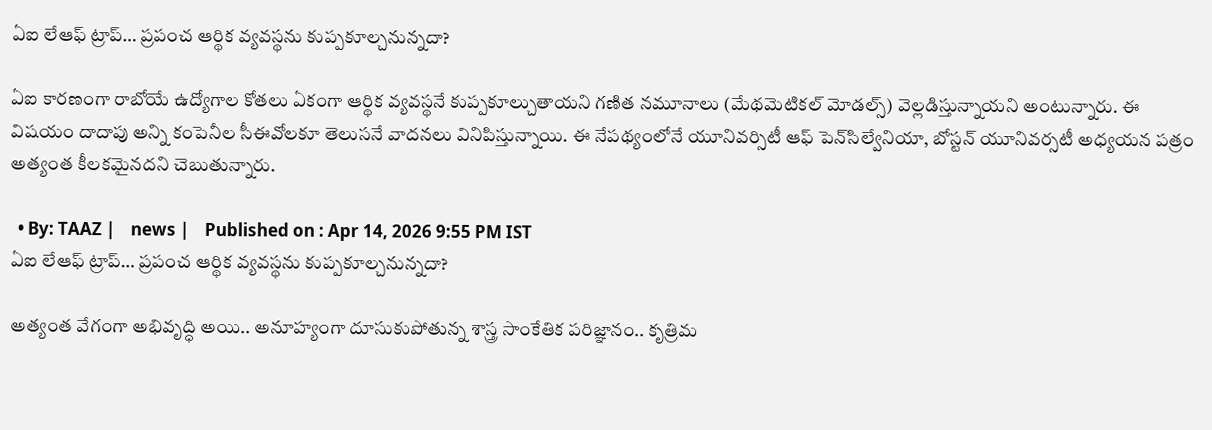ఏఐ లేఆఫ్‌ ట్రాప్‌… ప్రపంచ ఆర్థిక వ్యవస్థను కుప్పకూల్చనున్నదా?

ఏఐ కారణంగా రాబోయే ఉద్యోగాల కోతలు ఏకంగా ఆర్థిక వ్యవస్థనే కుప్పకూల్చుతాయని గణిత నమూనాలు (మేథమెటికల్‌ మోడల్స్‌) వెల్లడిస్తున్నాయని అంటున్నారు. ఈ విషయం దాదాపు అన్ని కంపెనీల సీఈవోలకూ తెలుసనే వాదనలు వినిపిస్తున్నాయి. ఈ నేపథ్యంలోనే యూనివర్సిటీ ఆఫ్‌ పెన్‌సిల్వేనియా, బోస్టన్‌ యూనివర్సటీ అధ్యయన పత్రం అత్యంత కీలకమైనదని చెబుతున్నారు.

  • By: TAAZ |    news |    Published on : Apr 14, 2026 9:55 PM IST
ఏఐ లేఆఫ్‌ ట్రాప్‌… ప్రపంచ ఆర్థిక వ్యవస్థను కుప్పకూల్చనున్నదా?

అత్యంత వేగంగా అభివృద్ధి అయి.. అనూహ్యంగా దూసుకుపోతున్న శాస్త్ర సాంకేతిక పరిజ్ఞానం.. కృత్రిమ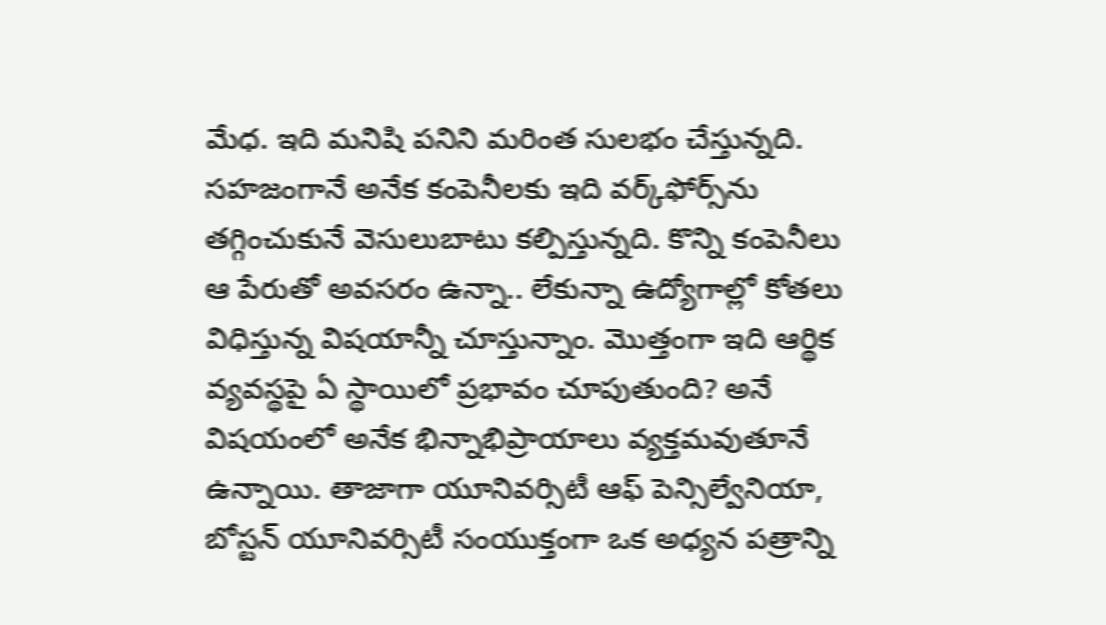మేధ. ఇది మనిషి పనిని మరింత సులభం చేస్తున్నది. సహజంగానే అనేక కంపెనీలకు ఇది వర్క్‌ఫోర్స్‌ను తగ్గించుకునే వెసులుబాటు కల్పిస్తున్నది. కొన్ని కంపెనీలు ఆ పేరుతో అవసరం ఉన్నా.. లేకున్నా ఉద్యోగాల్లో కోతలు విధిస్తున్న విషయాన్నీ చూస్తున్నాం. మొత్తంగా ఇది ఆర్థిక వ్యవస్థపై ఏ స్థాయిలో ప్రభావం చూపుతుంది? అనే విషయంలో అనేక భిన్నాభిప్రాయాలు వ్యక్తమవుతూనే ఉన్నాయి. తాజాగా యూనివర్సిటీ ఆఫ్‌ పెన్సిల్వేనియా, బోస్టన్‌ యూనివర్సిటీ సంయుక్తంగా ఒక అధ్యన పత్రాన్ని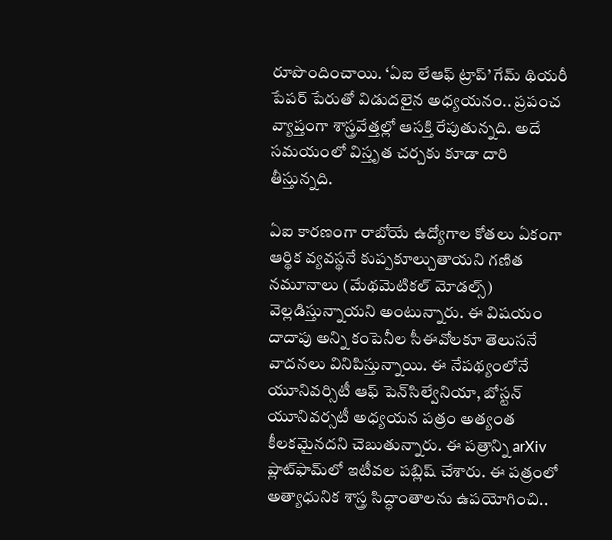రూపొందించాయి. ‘ఏఐ లేఆఫ్‌ ట్రాప్‌’ గేమ్‌ థియరీ పేపర్‌ పేరుతో విడుదలైన అధ్యయనం.. ప్రపంచ వ్యాప్తంగా శాస్త్రవేత్తల్లో ఆసక్తి రేపుతున్నది. అదే సమయంలో విస్తృత చర్చకు కూడా దారి తీస్తున్నది.

ఏఐ కారణంగా రాబోయే ఉద్యోగాల కోతలు ఏకంగా ఆర్థిక వ్యవస్థనే కుప్పకూల్చుతాయని గణిత నమూనాలు (మేథమెటికల్‌ మోడల్స్‌) వెల్లడిస్తున్నాయని అంటున్నారు. ఈ విషయం దాదాపు అన్ని కంపెనీల సీఈవోలకూ తెలుసనే వాదనలు వినిపిస్తున్నాయి. ఈ నేపథ్యంలోనే యూనివర్సిటీ ఆఫ్‌ పెన్‌సిల్వేనియా, బోస్టన్‌ యూనివర్సటీ అధ్యయన పత్రం అత్యంత కీలకమైనదని చెబుతున్నారు. ఈ పత్రాన్ని arXiv ప్లాట్‌ఫామ్‌లో ఇటీవల పబ్లిష్‌ చేశారు. ఈ పత్రంలో అత్యాధునిక శాస్త్ర సిద్ధాంతాలను ఉపయోగించి..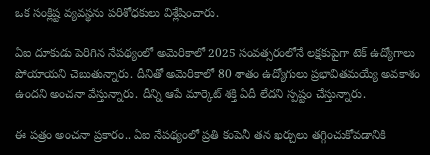ఒక సంక్లిష్ట వ్యవస్థను పరిశోధకులు విశ్లేషించారు.

ఏఐ దూకుడు పెరిగిన నేపథ్యంలో అమెరికాలో 2025 సంవత్సరంలోనే లక్షకుపైగా టెక్‌ ఉద్యోగాలు పోయాయని చెబుతున్నారు. దీనితో అమెరికాలో 80 శాతం ఉద్యోగులు ప్రభావితమయ్యే అవకాశం ఉందని అంచనా వేస్తున్నారు. దీన్ని ఆపే మార్కెట్‌ శక్తి ఏదీ లేదని స్పష్టం చేస్తున్నారు.

ఈ పత్రం అంచనా ప్రకారం.. ఏఐ నేపథ్యంలో ప్రతి కంపెనీ తన ఖర్చులు తగ్గించుకోవడానికి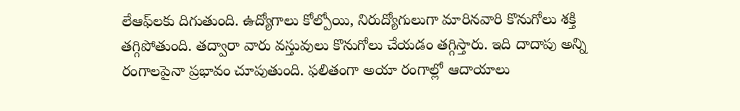లేఆఫ్‌లకు దిగుతుంది. ఉద్యోగాలు కోల్పోయి, నిరుద్యోగులుగా మారినవారి కొనుగోలు శక్తి తగ్గిపోతుంది. తద్వారా వారు వస్తువులు కొనుగోలు చేయడం తగ్గిస్తారు. ఇది దాదాపు అన్ని రంగాలపైనా ప్రభావం చూపుతుంది. ఫలితంగా అయా రంగాల్లో ఆదాయాలు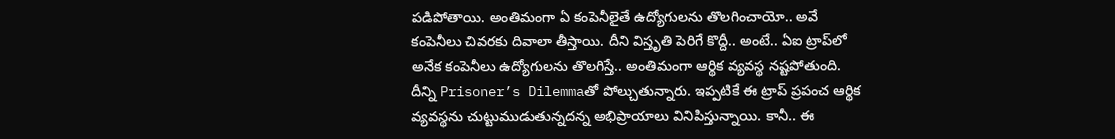పడిపోతాయి. అంతిమంగా ఏ కంపెనీలైతే ఉద్యోగులను తొలగించాయో.. అవే కంపెనీలు చివరకు దివాలా తీస్తాయి. దీని విస్తృతి పెరిగే కొద్దీ.. అంటే.. ఏఐ ట్రాప్‌లో అనేక కంపెనీలు ఉద్యోగులను తొలగిస్తే.. అంతిమంగా ఆర్థిక వ్యవస్థ నష్టపోతుంది. దీన్ని Prisoner’s Dilemmaతో పోల్చుతున్నారు. ఇప్పటికే ఈ ట్రాప్‌ ప్రపంచ ఆర్థిక వ్యవస్థను చుట్టుముడుతున్నదన్న అభిప్రాయాలు వినిపిస్తున్నాయి. కానీ.. ఈ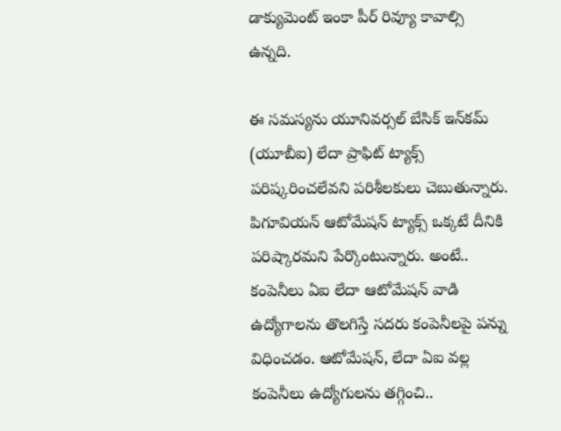డాక్యుమెంట్‌ ఇంకా పీర్‌ రివ్యూ కావాల్సి ఉన్నది.

ఈ సమస్యను యూనివర్సల్‌ బేసిక్‌ ఇన్‌కమ్‌ (యూబీఐ) లేదా ప్రాఫిట్‌ ట్యాక్స్‌ పరిష్కరించలేవని పరిశీలకులు చెబుతున్నారు. పిగూవియన్‌ ఆటోమేషన్‌ ట్యాక్స్‌ ఒక్కటే దీనికి పరిష్కారమని పేర్కొంటున్నారు. అంటే.. కంపెనీలు ఏఐ లేదా ఆటోమేషన్‌ వాడి ఉద్యోగాలను తొలగిస్తే సదరు కంపెనీలపై పన్ను విధించడం. ఆటోమేషన్‌, లేదా ఏఐ వల్ల కంపెనీలు ఉద్యోగులను తగ్గించి..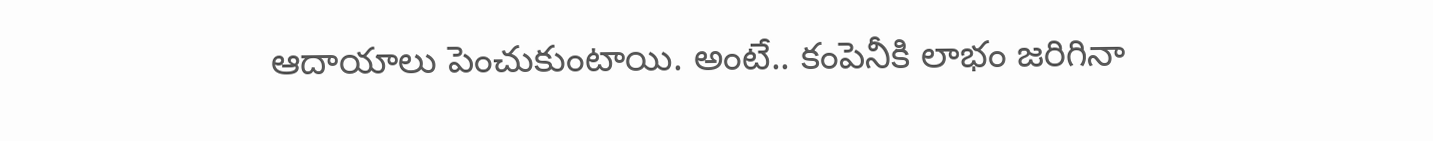ఆదాయాలు పెంచుకుంటాయి. అంటే.. కంపెనీకి లాభం జరిగినా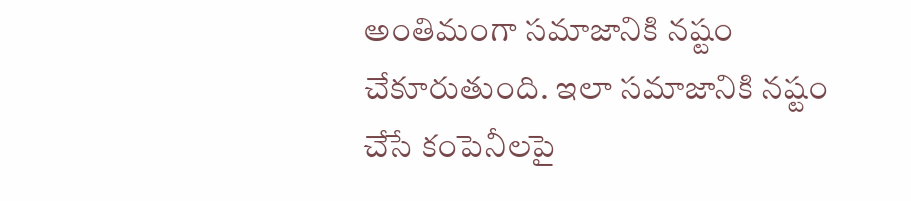అంతిమంగా సమాజానికి నష్టం చేకూరుతుంది. ఇలా సమాజానికి నష్టం చేసే కంపెనీలపై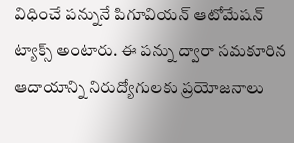విధించే పన్నునే పిగూవియన్‌ ఆటోమేషన్‌ ట్యాక్స్‌ అంటారు. ఈ పన్ను ద్వారా సమకూరిన ఆదాయాన్ని నిరుద్యోగులకు ప్రయోజనాలు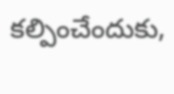కల్పించేందుకు,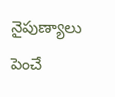నైపుణ్యాలు పెంచే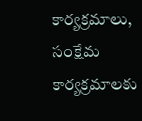కార్యక్రమాలు, సంక్షేమ కార్యక్రమాలకు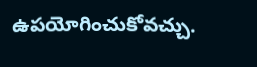ఉపయోగించుకోవచ్చు.